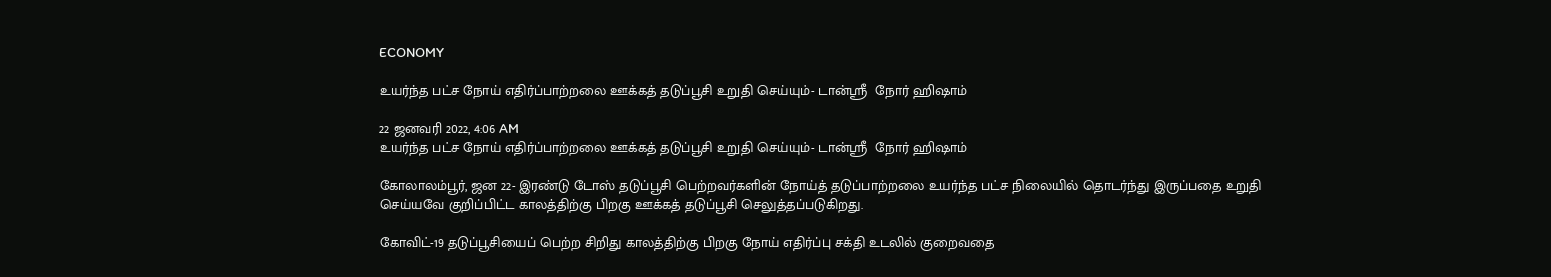ECONOMY

உயர்ந்த பட்ச நோய் எதிர்ப்பாற்றலை ஊக்கத் தடுப்பூசி உறுதி செய்யும்- டான்ஸ்ரீ  நோர் ஹிஷாம்

22 ஜனவரி 2022, 4:06 AM
உயர்ந்த பட்ச நோய் எதிர்ப்பாற்றலை ஊக்கத் தடுப்பூசி உறுதி செய்யும்- டான்ஸ்ரீ  நோர் ஹிஷாம்

கோலாலம்பூர், ஜன 22- இரண்டு டோஸ் தடுப்பூசி பெற்றவர்களின் நோய்த் தடுப்பாற்றலை உயர்ந்த பட்ச நிலையில் தொடர்ந்து இருப்பதை உறுதி செய்யவே குறிப்பிட்ட காலத்திற்கு பிறகு ஊக்கத் தடுப்பூசி செலுத்தப்படுகிறது.

கோவிட்-19 தடுப்பூசியைப் பெற்ற சிறிது காலத்திற்கு பிறகு நோய் எதிர்ப்பு சக்தி உடலில் குறைவதை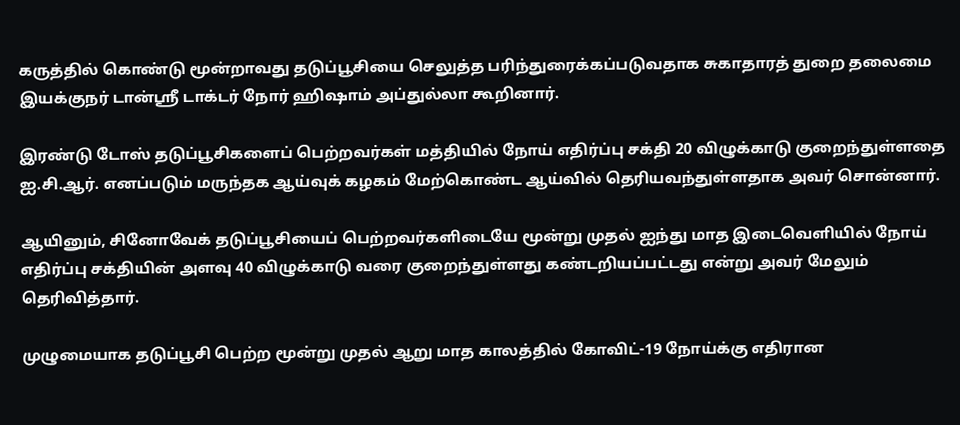கருத்தில் கொண்டு மூன்றாவது தடுப்பூசியை செலுத்த பரிந்துரைக்கப்படுவதாக சுகாதாரத் துறை தலைமை இயக்குநர் டான்ஸ்ரீ டாக்டர் நோர் ஹிஷாம் அப்துல்லா கூறினார்.

இரண்டு டோஸ் தடுப்பூசிகளைப் பெற்றவர்கள் மத்தியில் நோய் எதிர்ப்பு சக்தி 20 விழுக்காடு குறைந்துள்ளதை ஐ.சி.ஆர். எனப்படும் மருந்தக ஆய்வுக் கழகம் மேற்கொண்ட ஆய்வில் தெரியவந்துள்ளதாக அவர் சொன்னார்.

ஆயினும், சினோவேக் தடுப்பூசியைப் பெற்றவர்களிடையே மூன்று முதல் ஐந்து மாத இடைவெளியில் நோய் எதிர்ப்பு சக்தியின் அளவு 40 விழுக்காடு வரை குறைந்துள்ளது கண்டறியப்பட்டது என்று அவர் மேலும் தெரிவித்தார்.

முழுமையாக தடுப்பூசி பெற்ற மூன்று முதல் ஆறு மாத காலத்தில் கோவிட்-19 நோய்க்கு எதிரான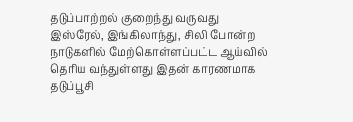தடுப்பாற்றல் குறைந்து வருவது இஸ்ரேல், இங்கிலாந்து, சிலி போன்ற நாடுகளில் மேற்கொள்ளப்பட்ட ஆய்வில் தெரிய வந்துள்ளது இதன் காரணமாக தடுப்பூசி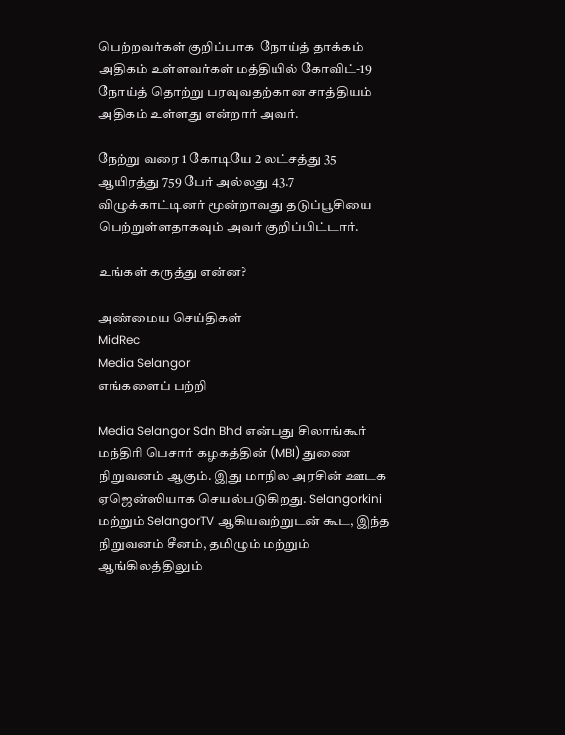பெற்றவர்கள் குறிப்பாக  நோய்த் தாக்கம் அதிகம் உள்ளவர்கள் மத்தியில் கோவிட்-19 நோய்த் தொற்று பரவுவதற்கான சாத்தியம் அதிகம் உள்ளது என்றார் அவர்.

நேற்று வரை 1 கோடியே 2 லட்சத்து 35 ஆயிரத்து 759 பேர் அல்லது 43.7 விழுக்காட்டினர் மூன்றாவது தடுப்பூசியை பெற்றுள்ளதாகவும் அவர் குறிப்பிட்டார்.

உங்கள் கருத்து என்ன?

அண்மைய செய்திகள்
MidRec
Media Selangor
எங்களைப் பற்றி

Media Selangor Sdn Bhd என்பது சிலாங்கூர் மந்திரி பெசார் கழகத்தின் (MBI) துணை நிறுவனம் ஆகும். இது மாநில அரசின் ஊடக ஏஜென்ஸியாக செயல்படுகிறது. Selangorkini மற்றும் SelangorTV ஆகியவற்றுடன் கூட, இந்த நிறுவனம் சீனம், தமிழும் மற்றும் ஆங்கிலத்திலும்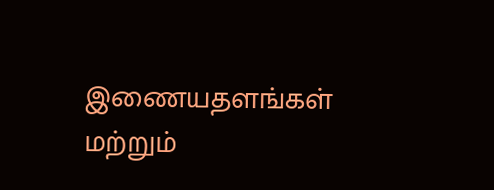இணையதளங்கள் மற்றும்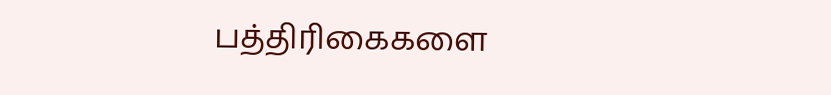பத்திரிகைகளை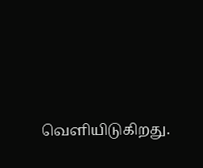வெளியிடுகிறது.